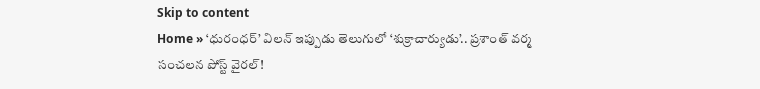Skip to content
Home » ‘ధురంధర్’ విలన్ ఇప్పుడు తెలుగులో ‘శుక్రాచార్యుడు’.. ప్రశాంత్ వర్మ సంచలన పోస్ట్ వైరల్!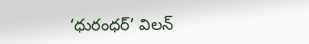‘ధురంధర్’ విలన్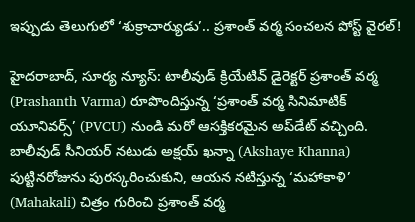ఇప్పుడు తెలుగులో ‘శుక్రాచార్యుడు’.. ప్రశాంత్ వర్మ సంచలన పోస్ట్ వైరల్!

హైదరాబాద్, సూర్య న్యూస్: టాలీవుడ్ క్రియేటివ్ డైరెక్టర్ ప్రశాంత్ వర్మ (Prashanth Varma) రూపొందిస్తున్న ‘ప్రశాంత్ వర్మ సినిమాటిక్ యూనివర్స్’ (PVCU) నుండి మరో ఆసక్తికరమైన అప్‌డేట్ వచ్చింది. బాలీవుడ్ సీనియర్ నటుడు అక్షయ్ ఖన్నా (Akshaye Khanna) పుట్టినరోజును పురస్కరించుకుని, ఆయన నటిస్తున్న ‘మహాకాళి’ (Mahakali) చిత్రం గురించి ప్రశాంత్ వర్మ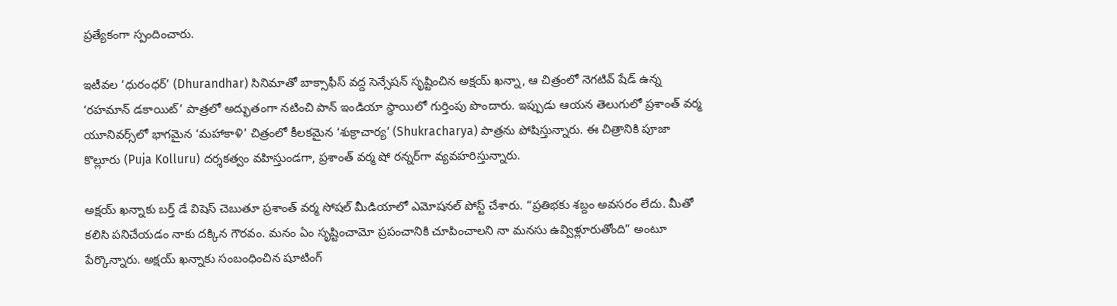ప్రత్యేకంగా స్పందించారు.

ఇటీవల ‘ధురంధర్’ (Dhurandhar) సినిమాతో బాక్సాఫీస్ వద్ద సెన్సేషన్ సృష్టించిన అక్షయ్ ఖన్నా, ఆ చిత్రంలో నెగటివ్ షేడ్ ఉన్న ‘రహమాన్ డకాయిట్’ పాత్రలో అద్భుతంగా నటించి పాన్ ఇండియా స్థాయిలో గుర్తింపు పొందారు. ఇప్పుడు ఆయన తెలుగులో ప్రశాంత్ వర్మ యూనివర్స్‌లో భాగమైన ‘మహాకాళి’ చిత్రంలో కీలకమైన ‘శుక్రాచార్య’ (Shukracharya) పాత్రను పోషిస్తున్నారు. ఈ చిత్రానికి పూజా కొల్లూరు (Puja Kolluru) దర్శకత్వం వహిస్తుండగా, ప్రశాంత్ వర్మ షో రన్నర్‌గా వ్యవహరిస్తున్నారు.

అక్షయ్ ఖన్నాకు బర్త్ డే విషెస్ చెబుతూ ప్రశాంత్ వర్మ సోషల్ మీడియాలో ఎమోషనల్ పోస్ట్ చేశారు. “ప్రతిభకు శబ్దం అవసరం లేదు. మీతో కలిసి పనిచేయడం నాకు దక్కిన గౌరవం. మనం ఏం సృష్టించామో ప్రపంచానికి చూపించాలని నా మనసు ఉవ్విళ్లూరుతోంది” అంటూ పేర్కొన్నారు. అక్షయ్ ఖన్నాకు సంబంధించిన షూటింగ్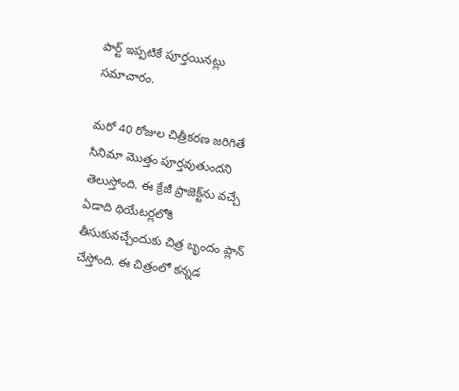పార్ట్ ఇప్పటికే పూర్తయినట్లు సమాచారం.

మరో 40 రోజుల చిత్రీకరణ జరిగితే సినిమా మొత్తం పూర్తవుతుందని తెలుస్తోంది. ఈ క్రేజీ ప్రాజెక్ట్‌ను వచ్చే ఏడాది థియేటర్లలోకి తీసుకువచ్చేందుకు చిత్ర బృందం ప్లాన్ చేస్తోంది. ఈ చిత్రంలో కన్నడ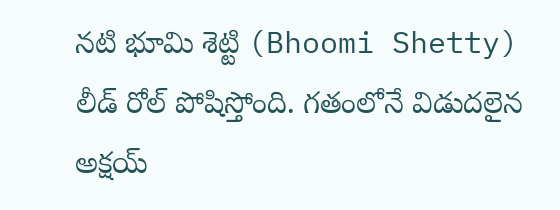నటి భూమి శెట్టి (Bhoomi Shetty) లీడ్ రోల్ పోషిస్తోంది. గతంలోనే విడుదలైన అక్షయ్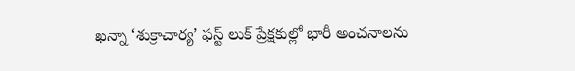ఖన్నా ‘శుక్రాచార్య’ ఫస్ట్ లుక్ ప్రేక్షకుల్లో భారీ అంచనాలను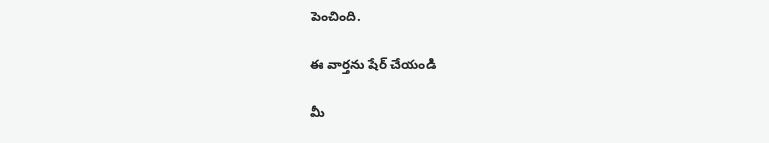పెంచింది.

ఈ వార్తను షేర్ చేయండి

మీ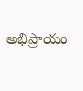అభిప్రాయం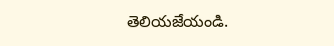తెలియజేయండి.